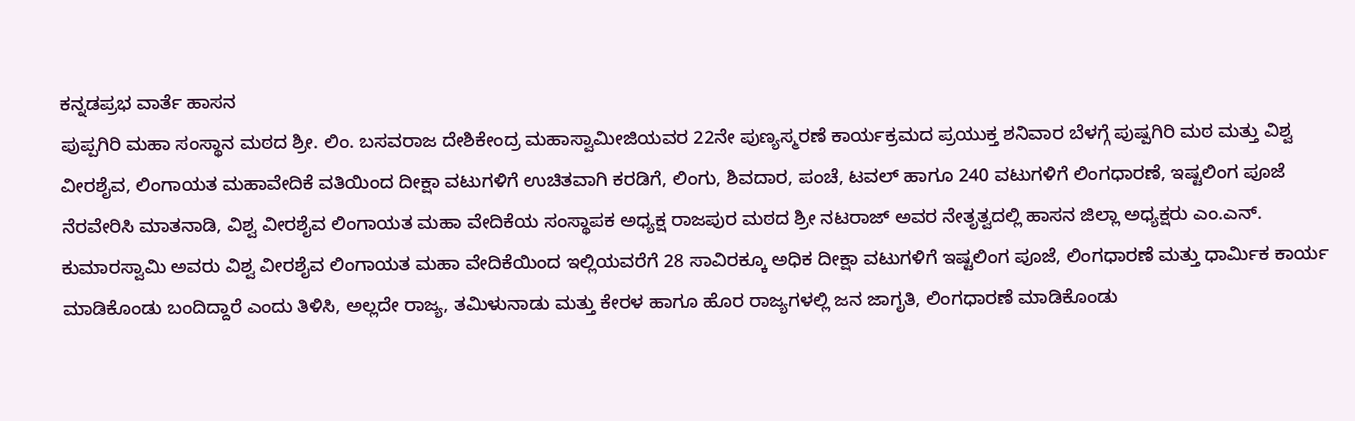ಕನ್ನಡಪ್ರಭ ವಾರ್ತೆ ಹಾಸನ
ಪುಪ್ಪಗಿರಿ ಮಹಾ ಸಂಸ್ಥಾನ ಮಠದ ಶ್ರೀ. ಲಿಂ. ಬಸವರಾಜ ದೇಶಿಕೇಂದ್ರ ಮಹಾಸ್ವಾಮೀಜಿಯವರ 22ನೇ ಪುಣ್ಯಸ್ಮರಣೆ ಕಾರ್ಯಕ್ರಮದ ಪ್ರಯುಕ್ತ ಶನಿವಾರ ಬೆಳಗ್ಗೆ ಪುಷ್ಪಗಿರಿ ಮಠ ಮತ್ತು ವಿಶ್ವ ವೀರಶೈವ, ಲಿಂಗಾಯತ ಮಹಾವೇದಿಕೆ ವತಿಯಿಂದ ದೀಕ್ಷಾ ವಟುಗಳಿಗೆ ಉಚಿತವಾಗಿ ಕರಡಿಗೆ, ಲಿಂಗು, ಶಿವದಾರ, ಪಂಚೆ, ಟವಲ್ ಹಾಗೂ 240 ವಟುಗಳಿಗೆ ಲಿಂಗಧಾರಣೆ, ಇಷ್ಟಲಿಂಗ ಪೂಜೆ ನೆರವೇರಿಸಿ ಮಾತನಾಡಿ, ವಿಶ್ವ ವೀರಶೈವ ಲಿಂಗಾಯತ ಮಹಾ ವೇದಿಕೆಯ ಸಂಸ್ಥಾಪಕ ಅಧ್ಯಕ್ಷ ರಾಜಪುರ ಮಠದ ಶ್ರೀ ನಟರಾಜ್ ಅವರ ನೇತೃತ್ವದಲ್ಲಿ ಹಾಸನ ಜಿಲ್ಲಾ ಅಧ್ಯಕ್ಷರು ಎಂ.ಎನ್. ಕುಮಾರಸ್ವಾಮಿ ಅವರು ವಿಶ್ವ ವೀರಶೈವ ಲಿಂಗಾಯತ ಮಹಾ ವೇದಿಕೆಯಿಂದ ಇಲ್ಲಿಯವರೆಗೆ 28 ಸಾವಿರಕ್ಕೂ ಅಧಿಕ ದೀಕ್ಷಾ ವಟುಗಳಿಗೆ ಇಷ್ಟಲಿಂಗ ಪೂಜೆ, ಲಿಂಗಧಾರಣೆ ಮತ್ತು ಧಾರ್ಮಿಕ ಕಾರ್ಯ ಮಾಡಿಕೊಂಡು ಬಂದಿದ್ದಾರೆ ಎಂದು ತಿಳಿಸಿ, ಅಲ್ಲದೇ ರಾಜ್ಯ, ತಮಿಳುನಾಡು ಮತ್ತು ಕೇರಳ ಹಾಗೂ ಹೊರ ರಾಜ್ಯಗಳಲ್ಲಿ ಜನ ಜಾಗೃತಿ, ಲಿಂಗಧಾರಣೆ ಮಾಡಿಕೊಂಡು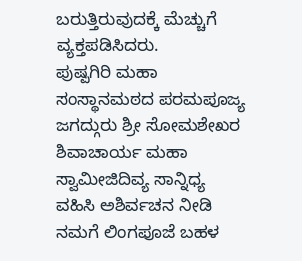ಬರುತ್ತಿರುವುದಕ್ಕೆ ಮೆಚ್ಚುಗೆ ವ್ಯಕ್ತಪಡಿಸಿದರು.
ಪುಷ್ಪಗಿರಿ ಮಹಾ ಸಂಸ್ಥಾನಮಠದ ಪರಮಪೂಜ್ಯ ಜಗದ್ಗುರು ಶ್ರೀ ಸೋಮಶೇಖರ ಶಿವಾಚಾರ್ಯ ಮಹಾ ಸ್ವಾಮೀಜಿದಿವ್ಯ ಸಾನ್ನಿಧ್ಯ ವಹಿಸಿ ಅಶಿರ್ವಚನ ನೀಡಿ ನಮಗೆ ಲಿಂಗಪೂಜೆ ಬಹಳ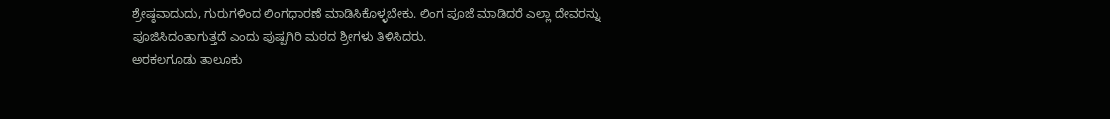ಶ್ರೇಷ್ಠವಾದುದು, ಗುರುಗಳಿಂದ ಲಿಂಗಧಾರಣೆ ಮಾಡಿಸಿಕೊಳ್ಳಬೇಕು. ಲಿಂಗ ಪೂಜೆ ಮಾಡಿದರೆ ಎಲ್ಲಾ ದೇವರನ್ನು ಪೂಜಿಸಿದಂತಾಗುತ್ತದೆ ಎಂದು ಪುಷ್ಪಗಿರಿ ಮಠದ ಶ್ರೀಗಳು ತಿಳಿಸಿದರು.
ಅರಕಲಗೂಡು ತಾಲೂಕು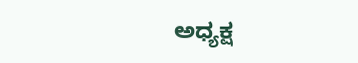ಅಧ್ಯಕ್ಷ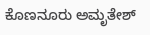ಕೊಣನೂರು ಅಮೃತೇಶ್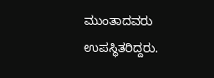ಮುಂತಾದವರು ಉಪಸ್ಥಿತರಿದ್ದರು.